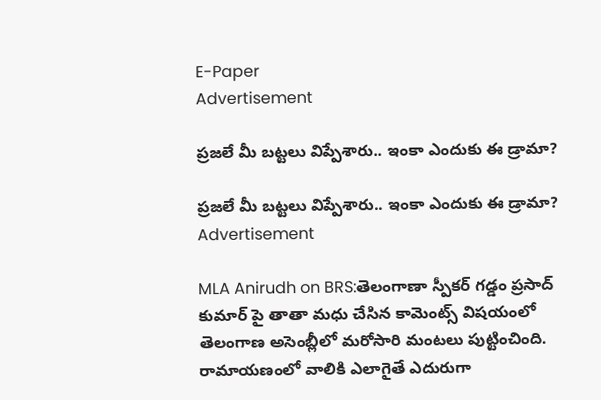E-Paper
Advertisement

ప్రజలే మీ బట్టలు విప్పేశారు.. ఇంకా ఎందుకు ఈ డ్రామా?

ప్రజలే మీ బట్టలు విప్పేశారు.. ఇంకా ఎందుకు ఈ డ్రామా?
Advertisement

MLA Anirudh on BRS:తెలంగాణా స్పీకర్ గడ్డం ప్రసాద్ కుమార్ పై తాతా మధు చేసిన కామెంట్స్ విషయంలో తెలంగాణ అసెంబ్లీలో మరోసారి మంటలు పుట్టించింది. రామాయణంలో వాలికి ఎలాగైతే ఎదురుగా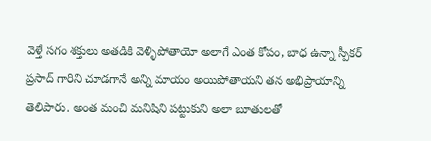వెళ్తే సగం శక్తులు అతడికి వెళ్ళిపోతాయో అలాగే ఎంత కోపం, బాధ ఉన్నా స్పీకర్ ప్రసాద్ గారిని చూడగానే అన్ని మాయం అయిపోతాయని తన అభిప్రాయాన్ని తెలిపారు. అంత మంచి మనిషిని పట్టుకుని అలా బూతులతో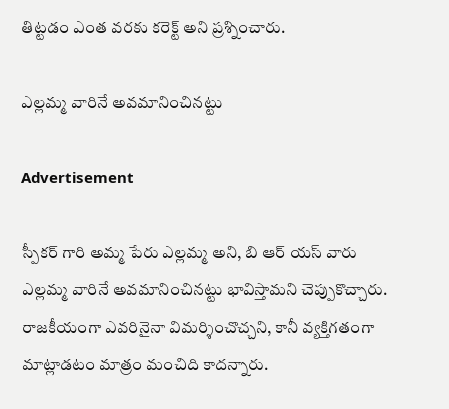తిట్టడం ఎంత వరకు కరెక్ట్ అని ప్రశ్నించారు.

ఎల్లమ్మ వారినే అవమానించినట్టు

Advertisement

స్పీకర్ గారి అమ్మ పేరు ఎల్లమ్మ అని, బి ఆర్ యస్ వారు ఎల్లమ్మ వారినే అవమానించినట్టు భావిస్తామని చెప్పుకొచ్చారు. రాజకీయంగా ఎవరినైనా విమర్శించొచ్చని, కానీ వ్యక్తిగతంగా మాట్లాడటం మాత్రం మంచిది కాదన్నారు.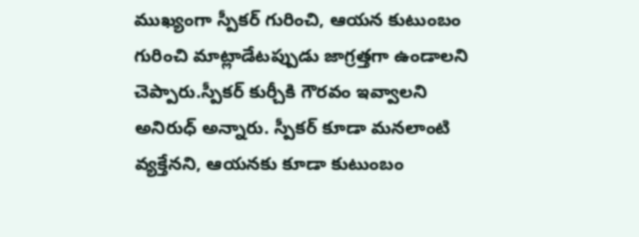ముఖ్యంగా స్పీకర్ గురించి, ఆయన కుటుంబం గురించి మాట్లాడేటప్పుడు జాగ్రత్తగా ఉండాలని చెప్పారు.స్పీకర్ కుర్చీకి గౌరవం ఇవ్వాలని అనిరుధ్ అన్నారు. స్పీకర్ కూడా మనలాంటి వ్యక్తేనని, ఆయనకు కూడా కుటుంబం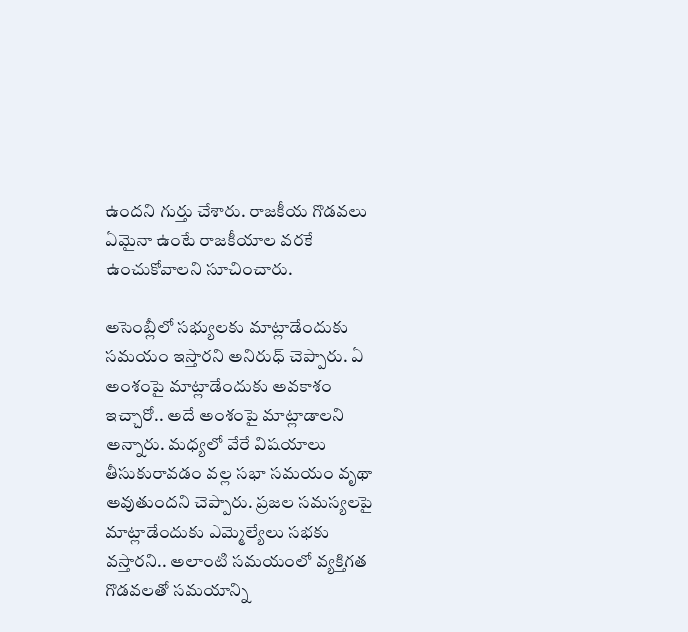ఉందని గుర్తు చేశారు. రాజకీయ గొడవలు ఏమైనా ఉంటే రాజకీయాల వరకే ఉంచుకోవాలని సూచించారు.

అసెంబ్లీలో సభ్యులకు మాట్లాడేందుకు సమయం ఇస్తారని అనిరుధ్ చెప్పారు. ఏ అంశంపై మాట్లాడేందుకు అవకాశం ఇచ్చారో.. అదే అంశంపై మాట్లాడాలని అన్నారు. మధ్యలో వేరే విషయాలు తీసుకురావడం వల్ల సభా సమయం వృథా అవుతుందని చెప్పారు. ప్రజల సమస్యలపై మాట్లాడేందుకు ఎమ్మెల్యేలు సభకు వస్తారని.. అలాంటి సమయంలో వ్యక్తిగత గొడవలతో సమయాన్ని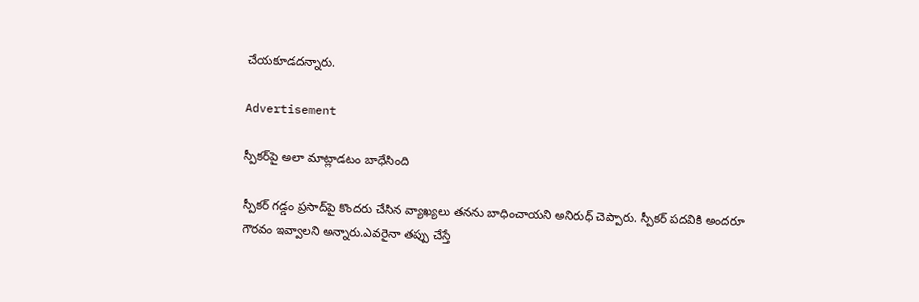చేయకూడదన్నారు.

Advertisement

స్పీకర్‌పై అలా మాట్లాడటం బాధేసింది

స్పీకర్ గడ్డం ప్రసాద్‌పై కొందరు చేసిన వ్యాఖ్యలు తనను బాధించాయని అనిరుధ్ చెప్పారు. స్పీకర్ పదవికి అందరూ గౌరవం ఇవ్వాలని అన్నారు.ఎవరైనా తప్పు చేస్తే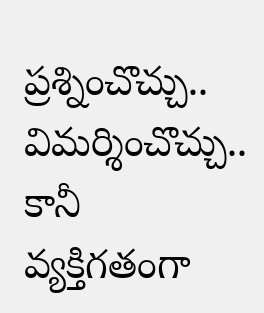ప్రశ్నించొచ్చు.. విమర్శించొచ్చు.. కానీ వ్యక్తిగతంగా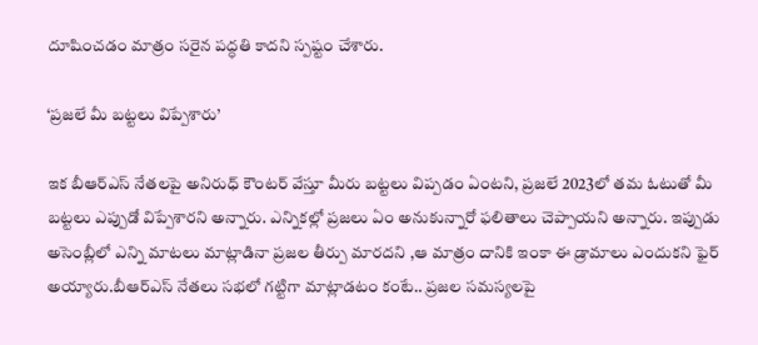దూషించడం మాత్రం సరైన పద్ధతి కాదని స్పష్టం చేశారు.

‘ప్రజలే మీ బట్టలు విప్పేశారు’

ఇక బీఆర్ఎస్ నేతలపై అనిరుధ్ కౌంటర్ వేస్తూ మీరు బట్టలు విప్పడం ఏంటని, ప్రజలే 2023లో తమ ఓటుతో మీ బట్టలు ఎప్పుడో విప్పేశారని అన్నారు. ఎన్నికల్లో ప్రజలు ఏం అనుకున్నారో ఫలితాలు చెప్పాయని అన్నారు. ఇప్పుడు అసెంబ్లీలో ఎన్ని మాటలు మాట్లాడినా ప్రజల తీర్పు మారదని ,ఆ మాత్రం దానికి ఇంకా ఈ డ్రామాలు ఎందుకని ఫైర్ అయ్యారు.బీఆర్ఎస్ నేతలు సభలో గట్టిగా మాట్లాడటం కంటే.. ప్రజల సమస్యలపై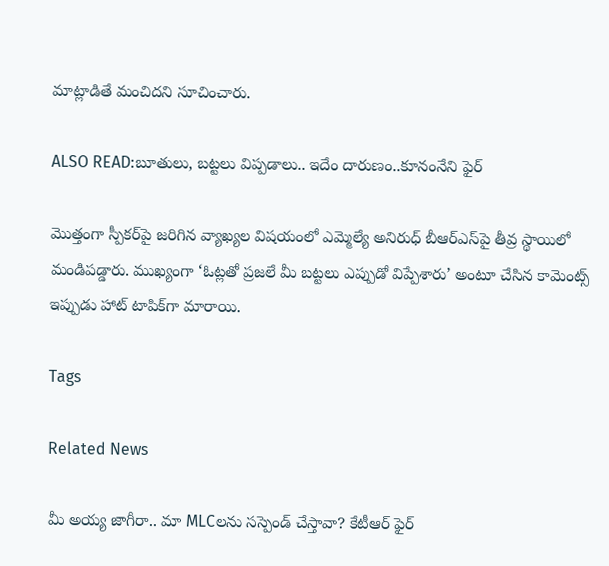మాట్లాడితే మంచిదని సూచించారు.

ALSO READ:బూతులు, బట్టలు విప్పడాలు.. ఇదేం దారుణం..కూనంనేని ఫైర్

మొత్తంగా స్పీకర్‌పై జరిగిన వ్యాఖ్యల విషయంలో ఎమ్మెల్యే అనిరుధ్ బీఆర్ఎస్‌పై తీవ్ర స్థాయిలో మండిపడ్డారు. ముఖ్యంగా ‘ఓట్లతో ప్రజలే మీ బట్టలు ఎప్పుడో విప్పేశారు’ అంటూ చేసిన కామెంట్స్ ఇప్పుడు హాట్ టాపిక్‌గా మారాయి.

Tags

Related News

మీ అయ్య జాగీరా.. మా MLCలను సస్పెండ్ చేస్తావా? కేటీఆర్ ఫైర్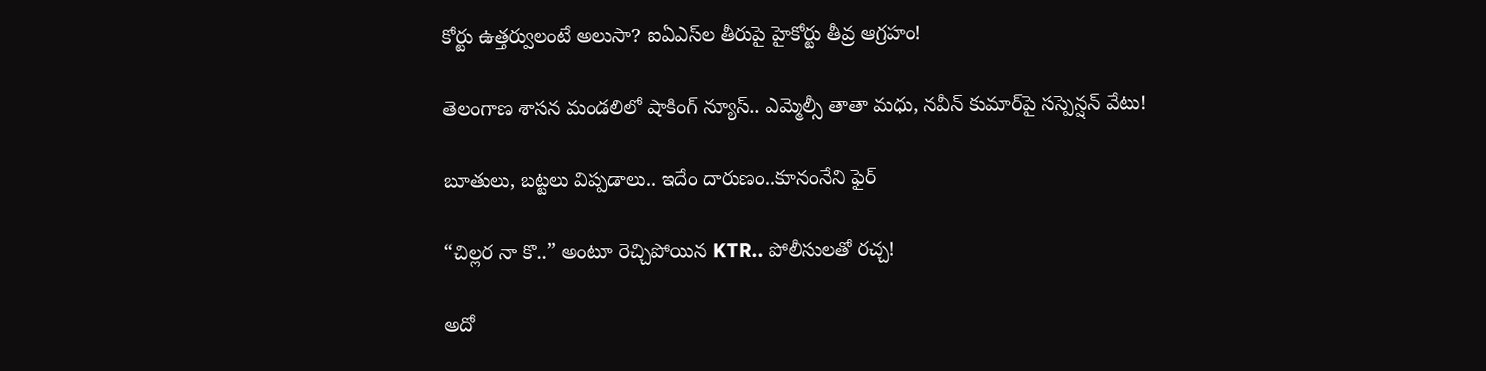కోర్టు ఉత్తర్వులంటే అలుసా? ఐఏఎస్‌ల తీరుపై హైకోర్టు తీవ్ర ఆగ్రహం!

తెలంగాణ శాసన మండలిలో షాకింగ్ న్యూస్.. ఎమ్మెల్సీ తాతా మధు, నవీన్ కుమార్‌పై సస్పెన్షన్ వేటు!

బూతులు, బట్టలు విప్పడాలు.. ఇదేం దారుణం..కూనంనేని ఫైర్

“చిల్లర నా కొ..” అంటూ రెచ్చిపోయిన KTR.. పోలీసులతో రచ్చ!

అదో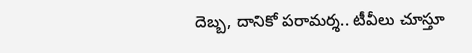దెబ్బ, దానికో పరామర్శ.. టీవీలు చూస్తూ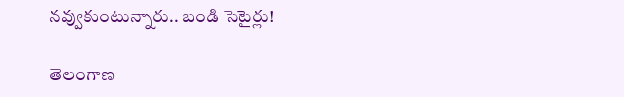నవ్వుకుంటున్నారు.. బండి సెటైర్లు!

తెలంగాణ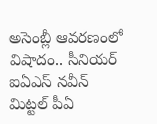అసెంబ్లీ ఆవరణంలో విషాదం.. సీనియర్ ఐఏఎస్ నవీన్ మిట్టల్ పీఏ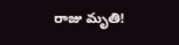రాజు మృతి!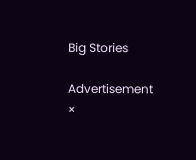Big Stories

Advertisement
×